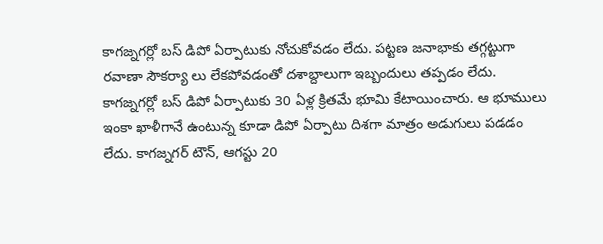కాగజ్నగర్లో బస్ డిపో ఏర్పాటుకు నోచుకోవడం లేదు. పట్టణ జనాభాకు తగ్గట్టుగా రవాణా సౌకర్యా లు లేకపోవడంతో దశాబ్దాలుగా ఇబ్బందులు తప్పడం లేదు. కాగజ్నగర్లో బస్ డిపో ఏర్పాటుకు 30 ఏళ్ల క్రితమే భూమి కేటాయించారు. ఆ భూములు ఇంకా ఖాళీగానే ఉంటున్న కూడా డిపో ఏర్పాటు దిశగా మాత్రం అడుగులు పడడం లేదు. కాగజ్నగర్ టౌన్, ఆగస్టు 20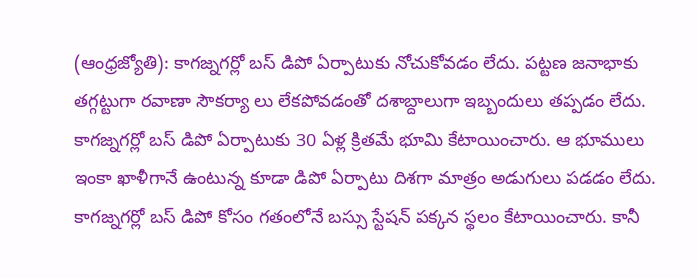(ఆంధ్రజ్యోతి): కాగజ్నగర్లో బస్ డిపో ఏర్పాటుకు నోచుకోవడం లేదు. పట్టణ జనాభాకు తగ్గట్టుగా రవాణా సౌకర్యా లు లేకపోవడంతో దశాబ్దాలుగా ఇబ్బందులు తప్పడం లేదు. కాగజ్నగర్లో బస్ డిపో ఏర్పాటుకు 30 ఏళ్ల క్రితమే భూమి కేటాయించారు. ఆ భూములు ఇంకా ఖాళీగానే ఉంటున్న కూడా డిపో ఏర్పాటు దిశగా మాత్రం అడుగులు పడడం లేదు. కాగజ్నగర్లో బస్ డిపో కోసం గతంలోనే బస్సు స్టేషన్ పక్కన స్థలం కేటాయించారు. కానీ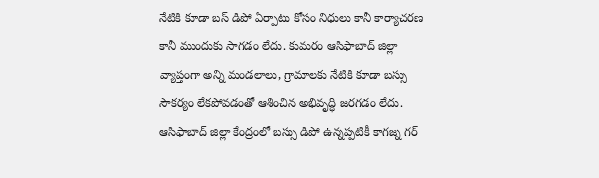నేటికి కూడా బస్ డిపో ఏర్పాటు కోసం నిధులు కానీ కార్యాచరణ కానీ ముందుకు సాగడం లేదు. కుమరం ఆసిఫాబాద్ జిల్లా వ్యాప్తంగా అన్ని మండలాలు, గ్రామాలకు నేటికి కూడా బస్సు సౌకర్యం లేకపోవడంతో ఆశించిన అభివృద్ధి జరగడం లేదు. ఆసిఫాబాద్ జిల్లా కేంద్రంలో బస్సు డిపో ఉన్నప్పటికీ కాగజ్న గర్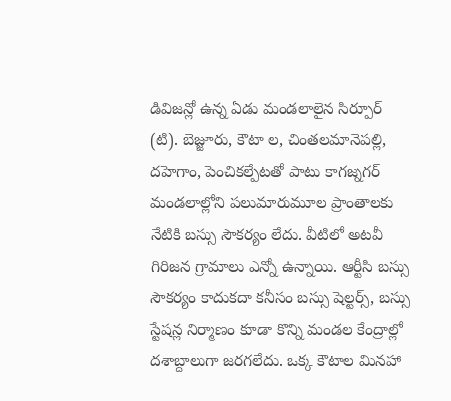డివిజన్లో ఉన్న ఏడు మండలాలైన సిర్పూర్ (టి). బెజ్జూరు, కౌటా ల, చింతలమానెపల్లి, దహెగాం, పెంచికల్పేటతో పాటు కాగజ్నగర్ మండలాల్లోని పలుమారుమూల ప్రాంతాలకు నేటికి బస్సు సౌకర్యం లేదు. వీటిలో అటవీ గిరిజన గ్రామాలు ఎన్నో ఉన్నాయి. ఆర్టీసి బస్సు సౌకర్యం కాదుకదా కనీసం బస్సు షెల్టర్స్, బస్సు స్టేషన్ల నిర్మాణం కూడా కొన్ని మండల కేంద్రాల్లో దశాబ్దాలుగా జరగలేదు. ఒక్క కౌటాల మినహా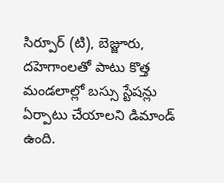సిర్పూర్ (టి), బెజ్జూరు, దహెగాంలతో పాటు కొత్త మండలాల్లో బస్సు స్టేషన్లు ఏర్పాటు చేయాలని డిమాండ్ ఉంది.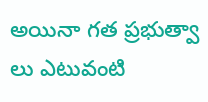అయినా గత ప్రభుత్వా లు ఎటువంటి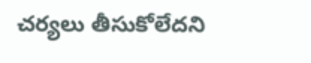చర్యలు తీసుకోలేదని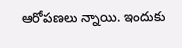ఆరోపణలు న్నాయి. ఇందుకు